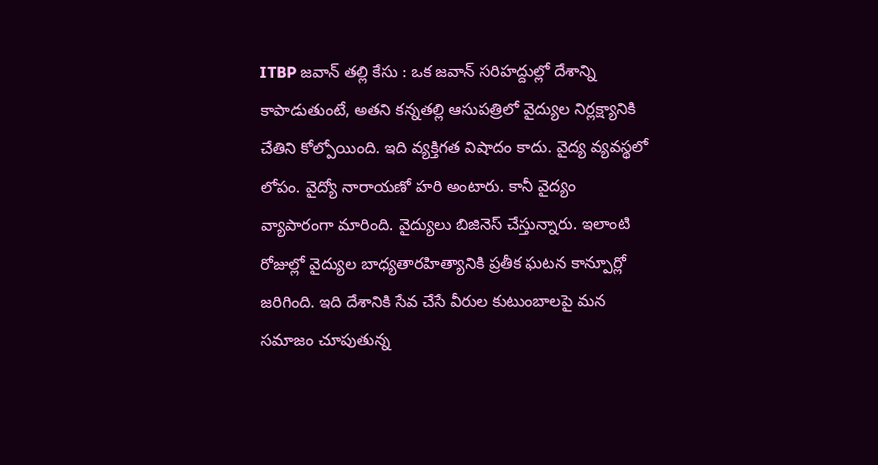ITBP జవాన్ తల్లి కేసు : ఒక జవాన్ సరిహద్దుల్లో దేశాన్ని కాపాడుతుంటే, అతని కన్నతల్లి ఆసుపత్రిలో వైద్యుల నిర్లక్ష్యానికి చేతిని కోల్పోయింది. ఇది వ్యక్తిగత విషాదం కాదు. వైద్య వ్యవస్థలో లోపం. వైద్యో నారాయణో హరి అంటారు. కానీ వైద్యం వ్యాపారంగా మారింది. వైద్యులు బిజినెస్ చేస్తున్నారు. ఇలాంటి రోజుల్లో వైద్యుల బాధ్యతారహిత్యానికి ప్రతీక ఘటన కాన్పూర్లో జరిగింది. ఇది దేశానికి సేవ చేసే వీరుల కుటుంబాలపై మన సమాజం చూపుతున్న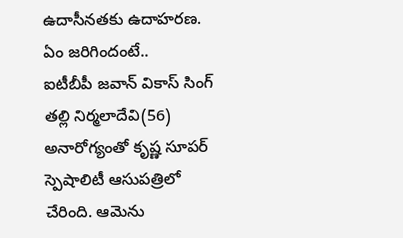ఉదాసీనతకు ఉదాహరణ.
ఏం జరిగిందంటే..
ఐటీబీపీ జవాన్ వికాస్ సింగ్ తల్లి నిర్మలాదేవి(56) అనారోగ్యంతో కృష్ణ సూపర్ స్పెషాలిటీ ఆసుపత్రిలో చేరింది. ఆమెను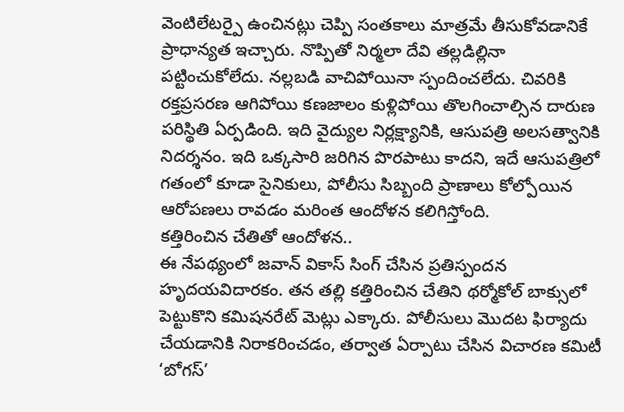వెంటిలేటర్పై ఉంచినట్లు చెప్పి సంతకాలు మాత్రమే తీసుకోవడానికే ప్రాధాన్యత ఇచ్చారు. నొప్పితో నిర్మలా దేవి తల్లడిల్లినా పట్టించుకోలేదు. నల్లబడి వాచిపోయినా స్పందించలేదు. చివరికి రక్తప్రసరణ ఆగిపోయి కణజాలం కుళ్లిపోయి తొలగించాల్సిన దారుణ పరిస్థితి ఏర్పడింది. ఇది వైద్యుల నిర్లక్ష్యానికి, ఆసుపత్రి అలసత్వానికి నిదర్శనం. ఇది ఒక్కసారి జరిగిన పొరపాటు కాదని, ఇదే ఆసుపత్రిలో గతంలో కూడా సైనికులు, పోలీసు సిబ్బంది ప్రాణాలు కోల్పోయిన ఆరోపణలు రావడం మరింత ఆందోళన కలిగిస్తోంది.
కత్తిరించిన చేతితో ఆందోళన..
ఈ నేపథ్యంలో జవాన్ వికాస్ సింగ్ చేసిన ప్రతిస్పందన హృదయవిదారకం. తన తల్లి కత్తిరించిన చేతిని థర్మోకోల్ బాక్సులో పెట్టుకొని కమిషనరేట్ మెట్లు ఎక్కారు. పోలీసులు మొదట ఫిర్యాదు చేయడానికి నిరాకరించడం, తర్వాత ఏర్పాటు చేసిన విచారణ కమిటీ ‘బోగస్’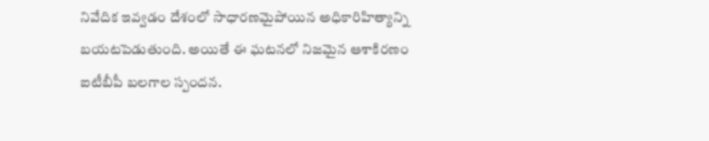నివేదిక ఇవ్వడం దేశంలో సాధారణమైపోయిన అధికారిహిత్యాన్ని బయటపెడుతుంది. అయితే ఈ ఘటనలో నిజమైన ఆశాకిరణం ఐటీబీపీ బలగాల స్పందన.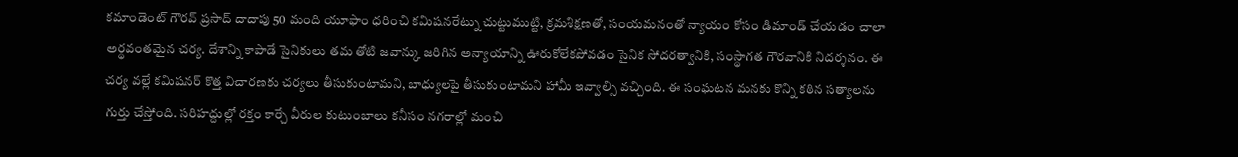కమాండెంట్ గౌరవ్ ప్రసాద్ దాదాపు 50 మంది యూఫాం ధరించి కమిషనరేట్ను చుట్టుముట్టి, క్రమశిక్షణతో, సంయమనంతో న్యాయం కోసం డిమాండ్ చేయడం చాలా అర్థవంతమైన చర్య. దేశాన్ని కాపాడే సైనికులు తమ తోటి జవాన్కు జరిగిన అన్యాయాన్ని ఊరుకోలేకపోవడం సైనిక సోదరత్వానికి, సంస్థాగత గౌరవానికి నిదర్శనం. ఈ చర్య వల్లే కమిషనర్ కొత్త విచారణకు చర్యలు తీసుకుంటామని, బాధ్యులపై తీసుకుంటామని హామీ ఇవ్వాల్సి వచ్చింది. ఈ సంఘటన మనకు కొన్ని కఠిన సత్యాలను గుర్తు చేస్తోంది. సరిహద్దుల్లో రక్తం కార్చే వీరుల కుటుంబాలు కనీసం నగరాల్లో మంచి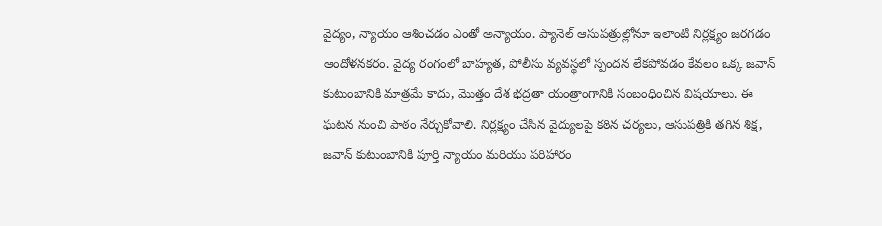వైద్యం, న్యాయం ఆశించడం ఎంతో అన్యాయం. ప్యానెల్ ఆసుపత్రుల్లోనూ ఇలాంటి నిర్లక్ష్యం జరగడం ఆందోళనకరం. వైద్య రంగంలో బాహ్యత, పోలీసు వ్యవస్థలో స్పందన లేకపోవడం కేవలం ఒక్క జవాన్ కుటుంబానికి మాత్రమే కాదు, మొత్తం దేశ భద్రతా యంత్రాంగానికి సంబంధించిన విషయాలు. ఈ ఘటన నుంచి పాఠం నేర్చుకోవాలి. నిర్లక్ష్యం చేసిన వైద్యులపై కఠిన చర్యలు, ఆసుపత్రికి తగిన శిక్ష, జవాన్ కుటుంబానికి పూర్తి న్యాయం మరియు పరిహారం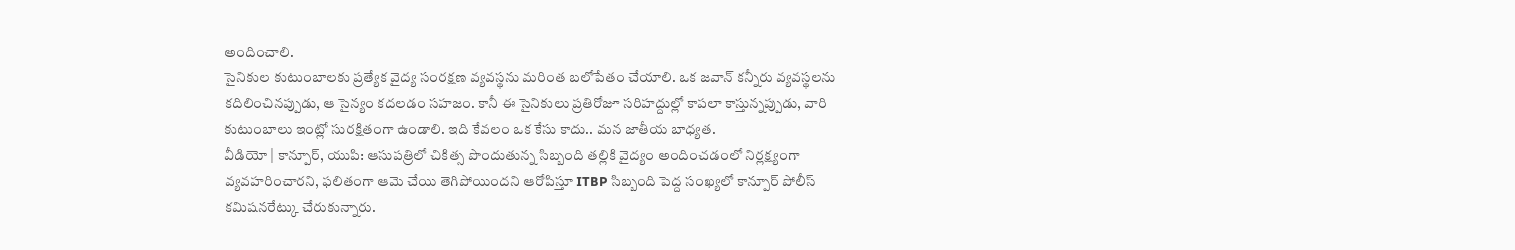అందించాలి.
సైనికుల కుటుంబాలకు ప్రత్యేక వైద్య సంరక్షణ వ్యవస్థను మరింత బలోపేతం చేయాలి. ఒక జవాన్ కన్నీరు వ్యవస్థలను కదిలించినప్పుడు, ఆ సైన్యం కదలడం సహజం. కానీ ఈ సైనికులు ప్రతిరోజూ సరిహద్దుల్లో కాపలా కాస్తున్నప్పుడు, వారి కుటుంబాలు ఇంట్లో సురక్షితంగా ఉండాలి. ఇది కేవలం ఒక కేసు కాదు.. మన జాతీయ బాధ్యత.
వీడియో | కాన్పూర్, యుపి: ఆసుపత్రిలో చికిత్స పొందుతున్న సిబ్బంది తల్లికి వైద్యం అందించడంలో నిర్లక్ష్యంగా వ్యవహరించారని, ఫలితంగా ఆమె చేయి తెగిపోయిందని ఆరోపిస్తూ ITBP సిబ్బంది పెద్ద సంఖ్యలో కాన్పూర్ పోలీస్ కమిషనరేట్కు చేరుకున్నారు.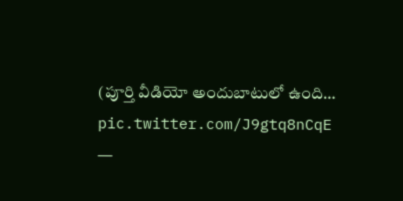(పూర్తి వీడియో అందుబాటులో ఉంది… pic.twitter.com/J9gtq8nCqE
—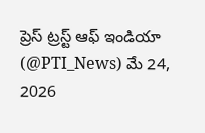ప్రెస్ ట్రస్ట్ ఆఫ్ ఇండియా (@PTI_News) మే 24, 2026